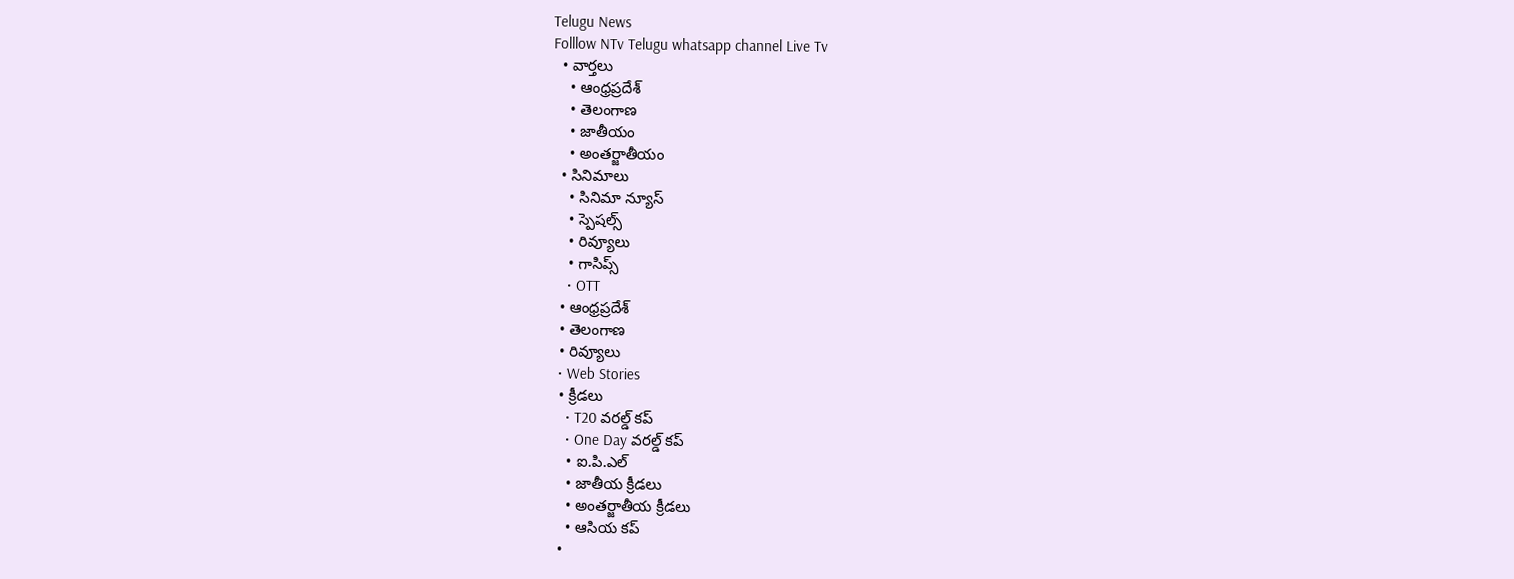Telugu News
Folllow NTv Telugu whatsapp channel Live Tv
  • వార్తలు
    • ఆంధ్రప్రదేశ్
    • తెలంగాణ
    • జాతీయం
    • అంతర్జాతీయం
  • సినిమాలు
    • సినిమా న్యూస్
    • స్పెషల్స్
    • రివ్యూలు
    • గాసిప్స్
    • OTT
  • ఆంధ్రప్రదేశ్
  • తెలంగాణ
  • రివ్యూలు
  • Web Stories
  • క్రీడలు
    • T20 వరల్డ్ కప్
    • One Day వరల్డ్ కప్
    • ఐ.పి.ఎల్
    • జాతీయ క్రీడలు
    • అంతర్జాతీయ క్రీడలు
    • ఆసియ కప్
  •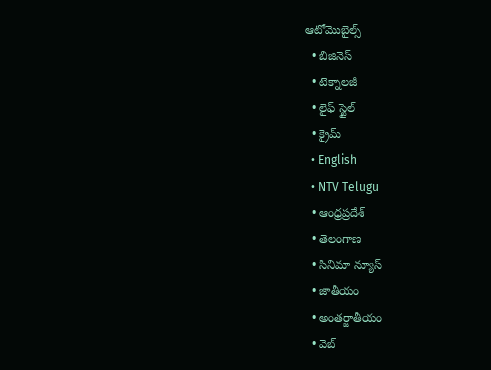ఆటోమొబైల్స్
  • బిజినెస్‌
  • టెక్నాలజీ
  • లైఫ్ స్టైల్
  • క్రైమ్
  • English
  • NTV Telugu
  • ఆంధ్రప్రదేశ్
  • తెలంగాణ
  • సినిమా న్యూస్
  • జాతీయం
  • అంతర్జాతీయం
  • వెబ్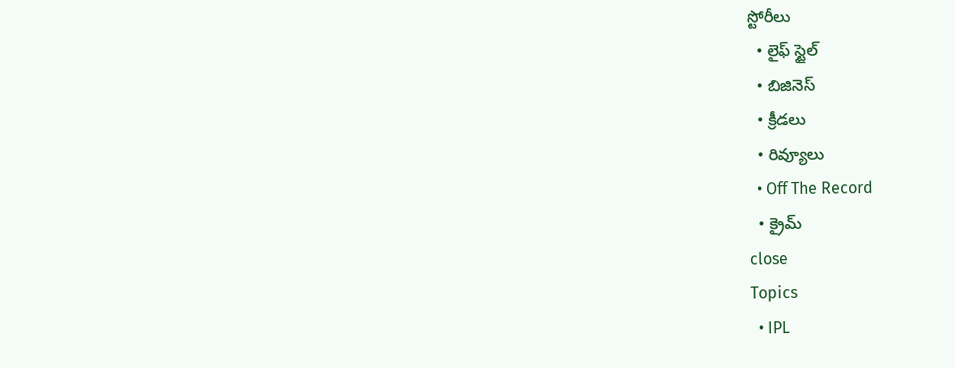స్టోరీలు
  • లైఫ్ స్టైల్
  • బిజినెస్‌
  • క్రీడలు
  • రివ్యూలు
  • Off The Record
  • క్రైమ్
close
Topics
  • IPL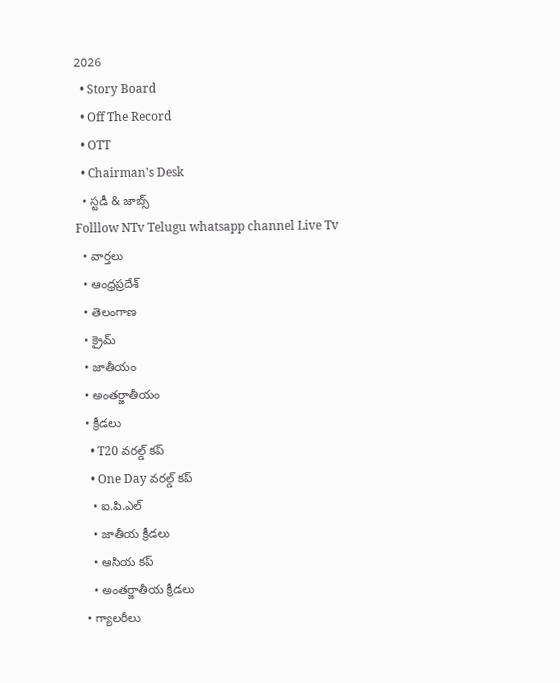2026
  • Story Board
  • Off The Record
  • OTT
  • Chairman's Desk
  • స్టడీ & జాబ్స్
Folllow NTv Telugu whatsapp channel Live Tv
  • వార్తలు
  • ఆంధ్రప్రదేశ్
  • తెలంగాణ
  • క్రైమ్
  • జాతీయం
  • అంతర్జాతీయం
  • క్రీడలు
    • T20 వరల్డ్ కప్
    • One Day వరల్డ్ కప్
    • ఐ.పి.ఎల్
    • జాతీయ క్రీడలు
    • ఆసియ కప్
    • అంతర్జాతీయ క్రీడలు
  • గ్యాలరీలు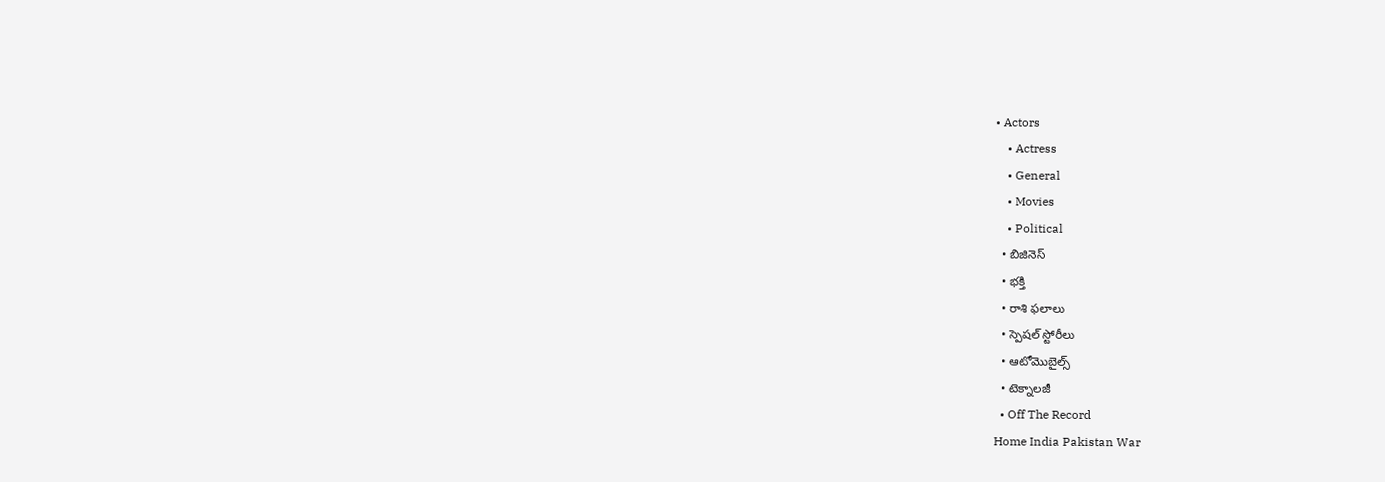• Actors
    • Actress
    • General
    • Movies
    • Political
  • బిజినెస్‌
  • భక్తి
  • రాశి ఫలాలు
  • స్పెషల్‌ స్టోరీలు
  • ఆటోమొబైల్స్
  • టెక్నాలజీ
  • Off The Record
Home India Pakistan War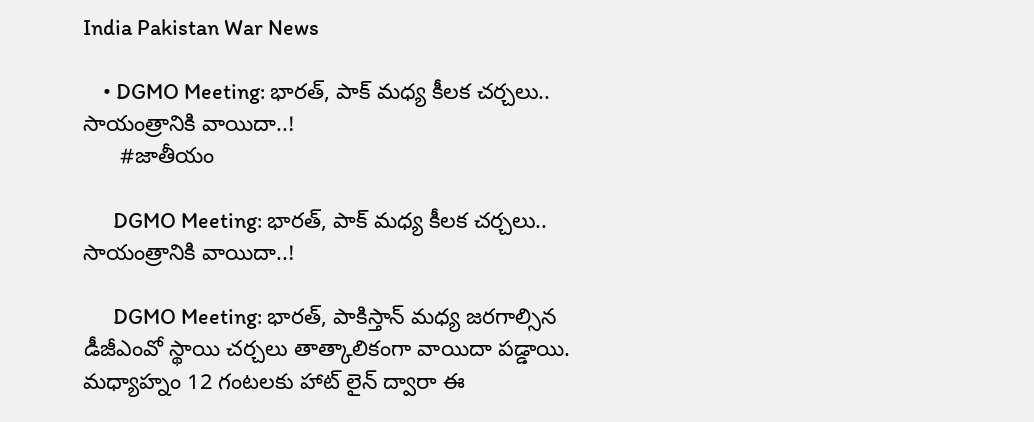India Pakistan War News

    • DGMO Meeting: భారత్‌, పాక్‌ మధ్య కీలక చర్చలు.. సాయంత్రానికి వాయిదా..!
      #జాతీయం

      DGMO Meeting: భారత్‌, పాక్‌ మధ్య కీలక చర్చలు.. సాయంత్రానికి వాయిదా..!

      DGMO Meeting: భారత్‌, పాకిస్తాన్ మధ్య జరగాల్సిన డీజీఎంవో స్థాయి చర్చలు తాత్కాలికంగా వాయిదా పడ్డాయి. మధ్యాహ్నం 12 గంటలకు హాట్‌ లైన్‌ ద్వారా ఈ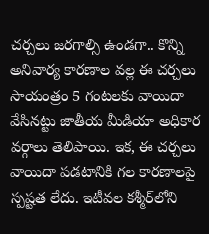చర్చలు జరగాల్సి ఉండగా.. కొన్ని అనివార్య కారణాల వల్ల ఈ చర్చలు సాయంత్రం 5 గంటలకు వాయిదా వేసినట్టు జాతీయ మీడియా అధికార వర్గాలు తెలిపాయి. ఇక, ఈ చర్చలు వాయిదా పడటానికి గల కారణాలపై స్పష్టత లేదు. ఇటీవల కశ్మీర్‌లోని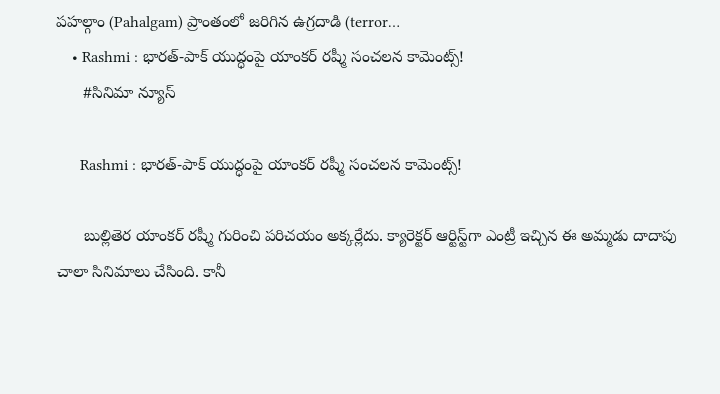పహల్గాం (Pahalgam) ప్రాంతంలో జరిగిన ఉగ్రదాడి (terror…
    • Rashmi : భారత్-పాక్ యుద్ధంపై యాంకర్ రష్మీ సంచలన కామెంట్స్!
      #సినిమా న్యూస్

      Rashmi : భారత్-పాక్ యుద్ధంపై యాంకర్ రష్మీ సంచలన కామెంట్స్!

      బుల్లితెర యాంకర్ రష్మీ గురించి పరిచయం అక్కర్లేదు. క్యారెక్టర్ ఆర్టిస్ట్‌గా ఎంట్రీ ఇచ్చిన ఈ అమ్మడు దాదాపు చాలా సినిమాలు చేసింది. కానీ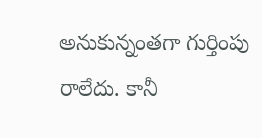అనుకున్నంతగా గుర్తింపు రాలేదు. కానీ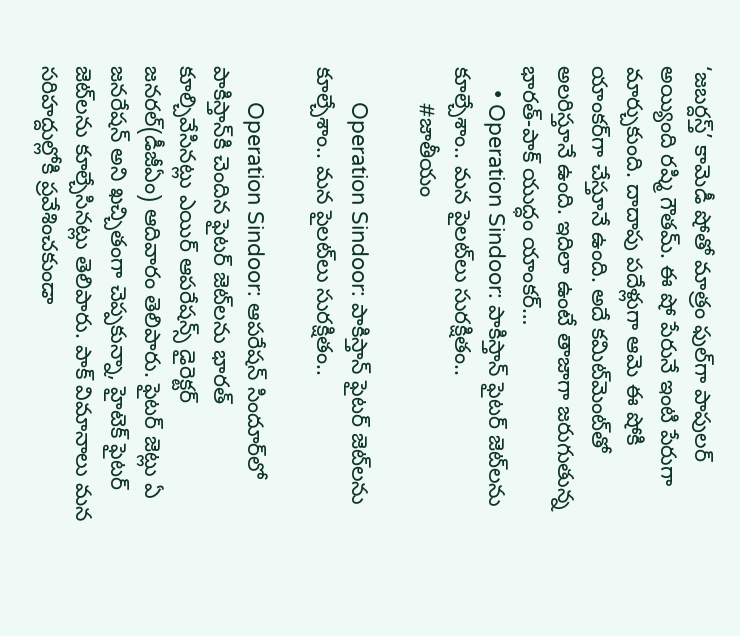‘జబర్దస్త్’ కామెడీ షోతో మాత్రం ఫుల్‌గా పాపులర్‌ అయ్యింది రష్మి గౌతమ్‌. ఈ షో పేరునే ఇంటి పేరుగా మార్చుకుంది. దాదాపు పదేళ్లుగా ఆమె ఈ షోకి యాంకర్‌గా చేస్తూనే ఉంది. అదే కమిట్‌మెంట్‌తో అలరిస్తూనే ఉంది. ఇదిలా ఉంటే తాజాగా జరుగుతున్న భారత్-పాక్ యుద్ధం యాంకర్…
    • Operation Sindoor: పాకిస్తాన్ ఫైటర్ జెట్‌లను కూల్చేశాం.. మన పైలట్‌లు సురక్షితం..
      #జాతీయం

      Operation Sindoor: పాకిస్తాన్ ఫైటర్ జెట్‌లను కూల్చేశాం.. మన పైలట్‌లు సురక్షితం..

      Operation Sindoor: ఆపరేషన్ సిందూర్‌లో పాకిస్తాన్‌కి చెందిన ఫైటర్ జెట్‌లను భారత్ కూల్చివేసినట్లు ఎయిర్ ఆపరేషన్స్ డైరెక్టర్ జనరల్(డీజీఏం) ఆదివారం తెలిపారు. ఫైటర్‌ జెట్లు ఏ జనరేషన్ అని ఖచ్చితంగా చెప్పకున్నా, హైటెక్ ఫైటర్ జెట్‌లను కూల్చేసినట్లు తెలిపారు. పాక్ విమానాలు మన సరిహద్దుల్లోకి ప్రవేశించకుండా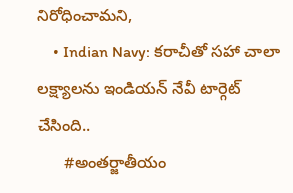నిరోధించామని,
    • Indian Navy: కరాచీతో సహా చాలా లక్ష్యాలను ఇండియన్ నేవీ టార్గెట్ చేసింది..
      #అంతర్జాతీయం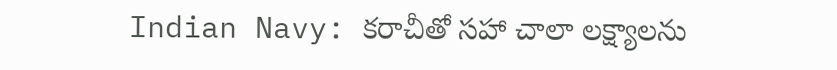Indian Navy: కరాచీతో సహా చాలా లక్ష్యాలను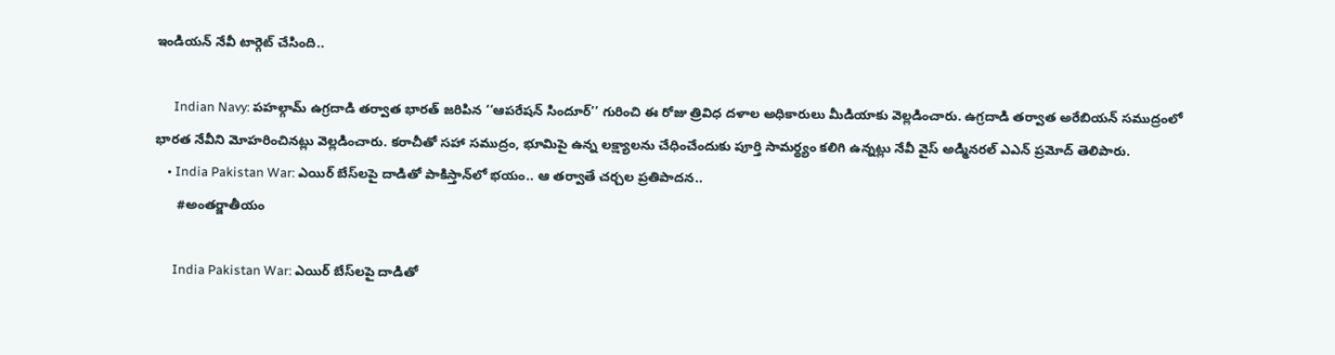ఇండియన్ నేవీ టార్గెట్ చేసింది..

      Indian Navy: పహల్గామ్ ఉగ్రదాడి తర్వాత భారత్ జరిపిన ‘‘ఆపరేషన్ సిందూర్’’ గురించి ఈ రోజు త్రివిధ దళాల అధికారులు మీడియాకు వెల్లడించారు. ఉగ్రదాడి తర్వాత అరేబియన్ సముద్రంలో భారత నేవీని మోహరించినట్లు వెల్లడించారు. కరాచీతో సహా సముద్రం, భూమిపై ఉన్న లక్ష్యాలను చేధించేందుకు పూర్తి సామర్థ్యం కలిగి ఉన్నట్లు నేవీ వైస్ అడ్మినరల్ ఎఎన్ ప్రమోద్ తెలిపారు.
    • India Pakistan War: ఎయిర్ బేస్‌లపై దాడితో పాకిస్తాన్‌లో భయం.. ఆ తర్వాతే చర్చల ప్రతిపాదన..
      #అంతర్జాతీయం

      India Pakistan War: ఎయిర్ బేస్‌లపై దాడితో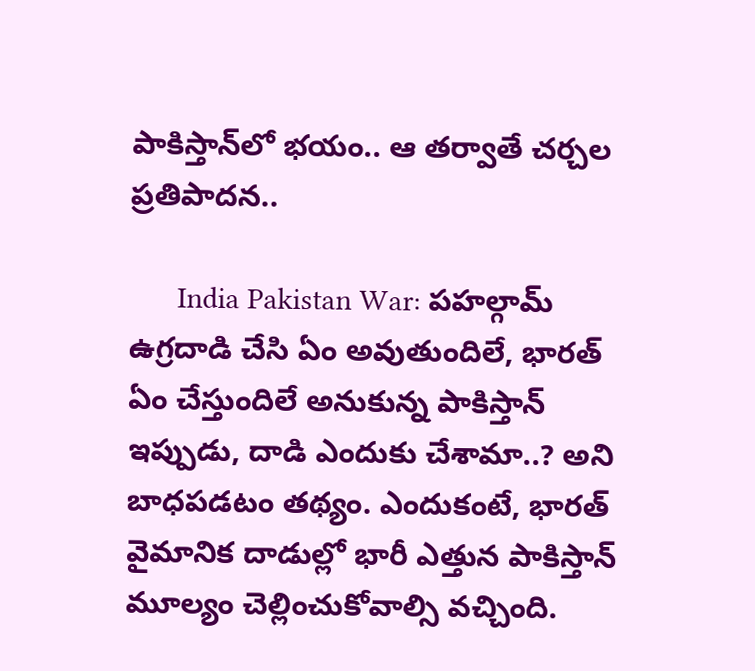పాకిస్తాన్‌లో భయం.. ఆ తర్వాతే చర్చల ప్రతిపాదన..

      India Pakistan War: పహల్గామ్ ఉగ్రదాడి చేసి ఏం అవుతుందిలే, భారత్ ఏం చేస్తుందిలే అనుకున్న పాకిస్తాన్ ఇప్పుడు, దాడి ఎందుకు చేశామా..? అని బాధపడటం తథ్యం. ఎందుకంటే, భారత్ వైమానిక దాడుల్లో భారీ ఎత్తున పాకిస్తాన్ మూల్యం చెల్లించుకోవాల్సి వచ్చింది.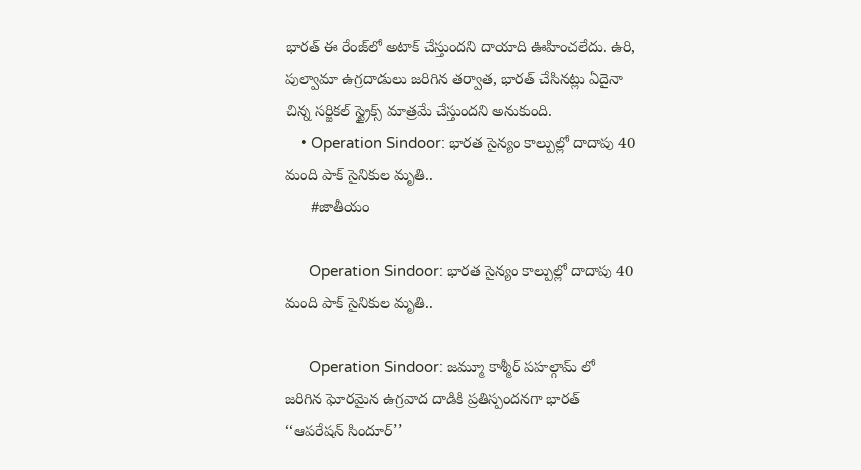భారత్ ఈ రేంజ్‌లో అటాక్ చేస్తుందని దాయాది ఊహించలేదు. ఉరి, పుల్వామా ఉగ్రదాడులు జరిగిన తర్వాత, భారత్ చేసినట్లు ఏదైనా చిన్న సర్జికల్ స్ట్రైక్స్ మాత్రమే చేస్తుందని అనుకుంది.
    • Operation Sindoor: భారత సైన్యం కాల్పుల్లో దాదాపు 40 మంది పాక్ సైనికుల మృతి..
      #జాతీయం

      Operation Sindoor: భారత సైన్యం కాల్పుల్లో దాదాపు 40 మంది పాక్ సైనికుల మృతి..

      Operation Sindoor: జమ్మూ కాశ్మీర్ పహల్గామ్ లో జరిగిన ఘోరమైన ఉగ్రవాద దాడికి ప్రతిస్పందనగా భారత్ ‘‘ఆపరేషన్ సిందూర్’’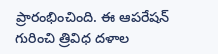ప్రారంభించింది. ఈ ఆపరేషన్ గురించి త్రివిధ దళాల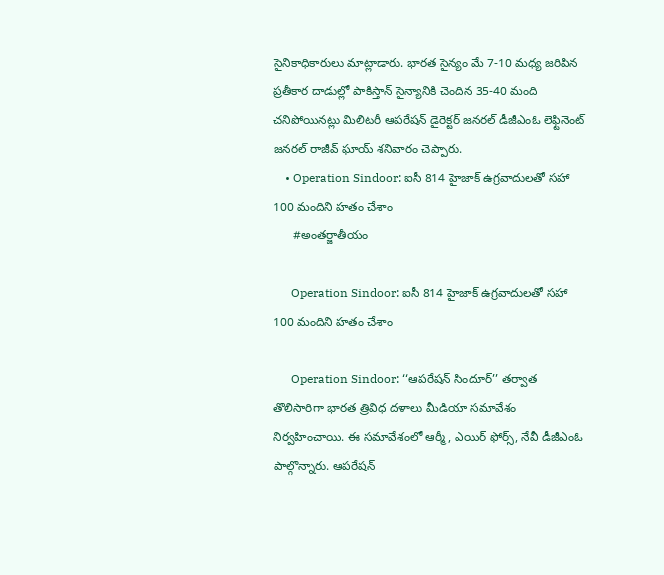సైనికాధికారులు మాట్లాడారు. భారత సైన్యం మే 7-10 మధ్య జరిపిన ప్రతీకార దాడుల్లో పాకిస్తాన్ సైన్యానికి చెందిన 35-40 మంది చనిపోయినట్లు మిలిటరీ ఆపరేషన్ డైరెక్టర్ జనరల్ డీజీఎంఓ లెఫ్టినెంట్ జనరల్ రాజీవ్ ఘాయ్ శనివారం చెప్పారు.
    • Operation Sindoor: ఐసీ 814 హైజాక్ ఉగ్రవాదులతో సహా 100 మందిని హతం చేశాం
      #అంతర్జాతీయం

      Operation Sindoor: ఐసీ 814 హైజాక్ ఉగ్రవాదులతో సహా 100 మందిని హతం చేశాం

      Operation Sindoor: ‘‘ఆపరేషన్ సిందూర్’’ తర్వాత తొలిసారిగా భారత త్రివిధ దళాలు మీడియా సమావేశం నిర్వహించాయి. ఈ సమావేశంలో ఆర్మీ, ఎయిర్ ఫోర్స్, నేవీ డీజీఎంఓ పాల్గొన్నారు. ఆపరేషన్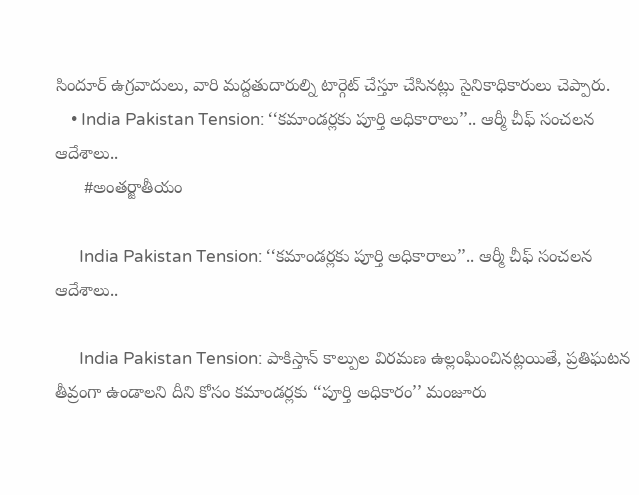సిందూర్ ఉగ్రవాదులు, వారి మద్దతుదారుల్ని టార్గెట్ చేస్తూ చేసినట్లు సైనికాధికారులు చెప్పారు.
    • India Pakistan Tension: ‘‘కమాండర్లకు పూర్తి అధికారాలు’’.. ఆర్మీ చీఫ్ సంచలన ఆదేశాలు..
      #అంతర్జాతీయం

      India Pakistan Tension: ‘‘కమాండర్లకు పూర్తి అధికారాలు’’.. ఆర్మీ చీఫ్ సంచలన ఆదేశాలు..

      India Pakistan Tension: పాకిస్తాన్ కాల్పుల విరమణ ఉల్లంఘించినట్లయితే, ప్రతిఘటన తీవ్రంగా ఉండాలని దీని కోసం కమాండర్లకు ‘‘పూర్తి అధికారం’’ మంజూరు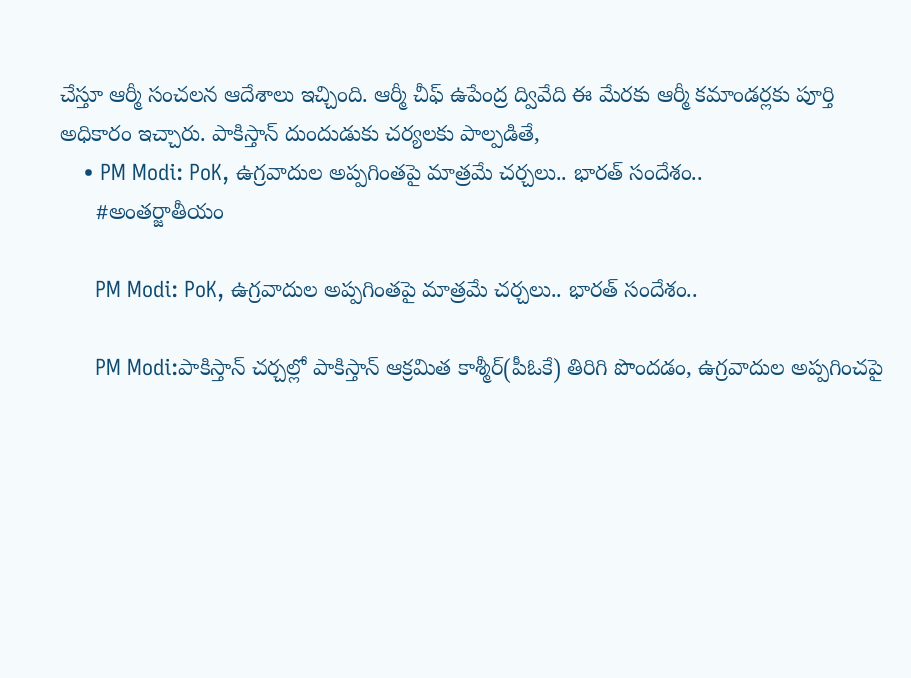చేస్తూ ఆర్మీ సంచలన ఆదేశాలు ఇచ్చింది. ఆర్మీ చీఫ్ ఉపేంద్ర ద్వివేది ఈ మేరకు ఆర్మీ కమాండర్లకు పూర్తి అధికారం ఇచ్చారు. పాకిస్తాన్ దుందుడుకు చర్యలకు పాల్పడితే,
    • PM Modi: PoK, ఉగ్రవాదుల అప్పగింతపై మాత్రమే చర్చలు.. భారత్ సందేశం..
      #అంతర్జాతీయం

      PM Modi: PoK, ఉగ్రవాదుల అప్పగింతపై మాత్రమే చర్చలు.. భారత్ సందేశం..

      PM Modi:పాకిస్తాన్ చర్చల్లో పాకిస్తాన్ ఆక్రమిత కాశ్మీర్(పీఓకే) తిరిగి పొందడం, ఉగ్రవాదుల అప్పగించపై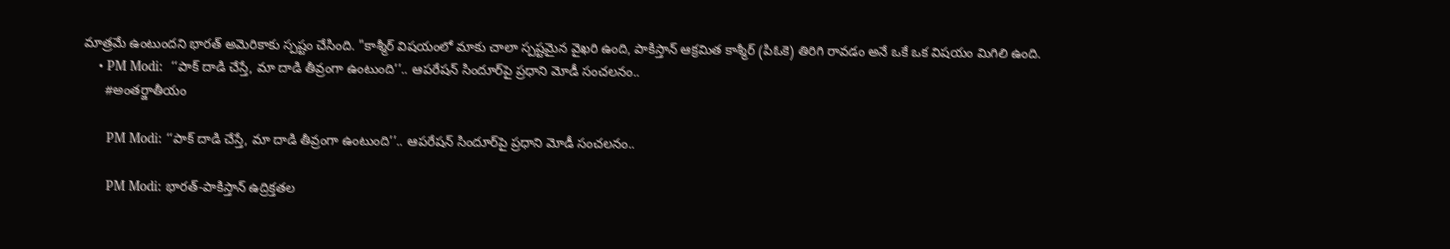మాత్రమే ఉంటుందని భారత్ అమెరికాకు స్పష్టం చేసింది. "కాశ్మీర్ విషయంలో మాకు చాలా స్పష్టమైన వైఖరి ఉంది, పాకిస్తాన్ ఆక్రమిత కాశ్మీర్ (పిఓకె) తిరిగి రావడం అనే ఒకే ఒక విషయం మిగిలి ఉంది.
    • PM Modi:  ‘‘పాక్ దాడి చేస్తే, మా దాడి తీవ్రంగా ఉంటుంది’’.. ఆపరేషన్ సిందూర్‌పై ప్రధాని మోడీ సంచలనం..
      #అంతర్జాతీయం

      PM Modi: ‘‘పాక్ దాడి చేస్తే, మా దాడి తీవ్రంగా ఉంటుంది’’.. ఆపరేషన్ సిందూర్‌పై ప్రధాని మోడీ సంచలనం..

      PM Modi: భారత్-పాకిస్తాన్ ఉద్రిక్తతల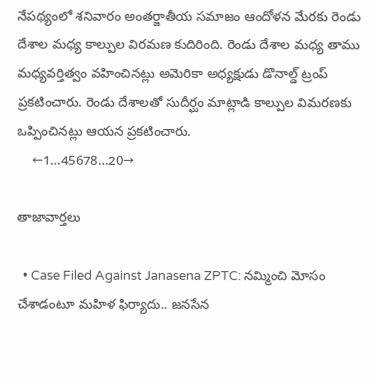నేపథ్యంలో శనివారం అంతర్జాతీయ సమాజం ఆందోళన మేరకు రెండు దేశాల మధ్య కాల్పుల విరమణ కుదిరింది. రెండు దేశాల మధ్య తాము మధ్యవర్తిత్వం వహించినట్లు అమెరికా అధ్యక్షుడు డొనాల్డ్ ట్రంప్ ప్రకటించారు. రెండు దేశాలతో సుదీర్ఘం మాట్లాడి కాల్పుల విమరణకు ఒప్పించినట్లు ఆయన ప్రకటించారు.
    ←1…45678…20→

తాజావార్తలు

  • Case Filed Against Janasena ZPTC: నమ్మించి మోసం చేశాడంటూ మహిళ ఫిర్యాదు.. జనసేన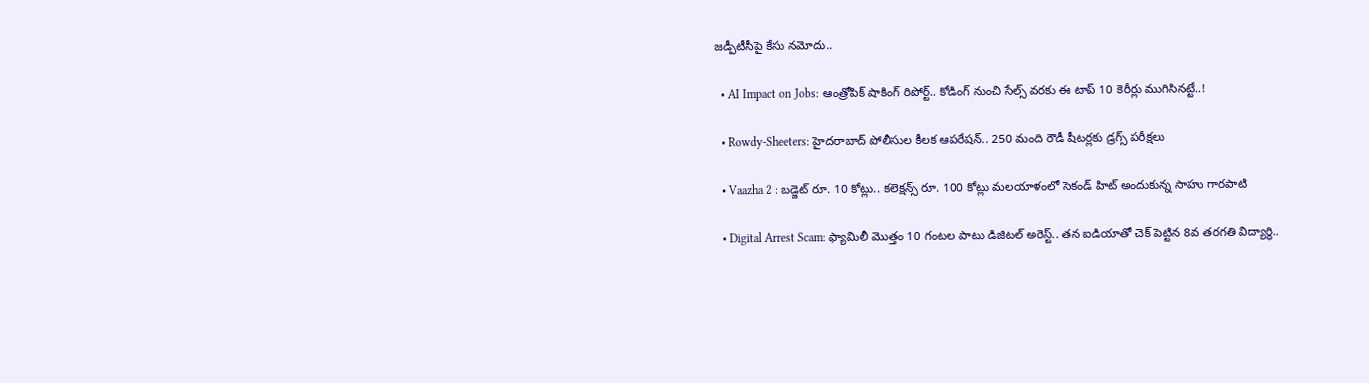జడ్పీటీసీపై కేసు నమోదు..

  • AI Impact on Jobs: ఆంత్రోపిక్ షాకింగ్ రిపోర్ట్.. కోడింగ్ నుంచి సేల్స్ వరకు ఈ టాప్ 10 కెరీర్లు ముగిసినట్టే..!

  • Rowdy-Sheeters: హైదరాబాద్‌ పోలీసుల కీలక ఆపరేషన్‌.. 250 మంది రౌడీ షీటర్లకు డ్రగ్స్ పరీక్షలు

  • Vaazha 2 : బడ్జెట్ రూ. 10 కోట్లు.. కలెక్షన్స్ రూ. 100 కోట్లు మలయాళంలో సెకండ్ హిట్ అందుకున్న సాహు గారపాటి

  • Digital Arrest Scam: ఫ్యామిలీ మొత్తం 10 గంటల పాటు డిజిటల్ అరెస్ట్.. తన ఐడియాతో చెక్‌ పెట్టిన 8వ తరగతి విద్యార్థి..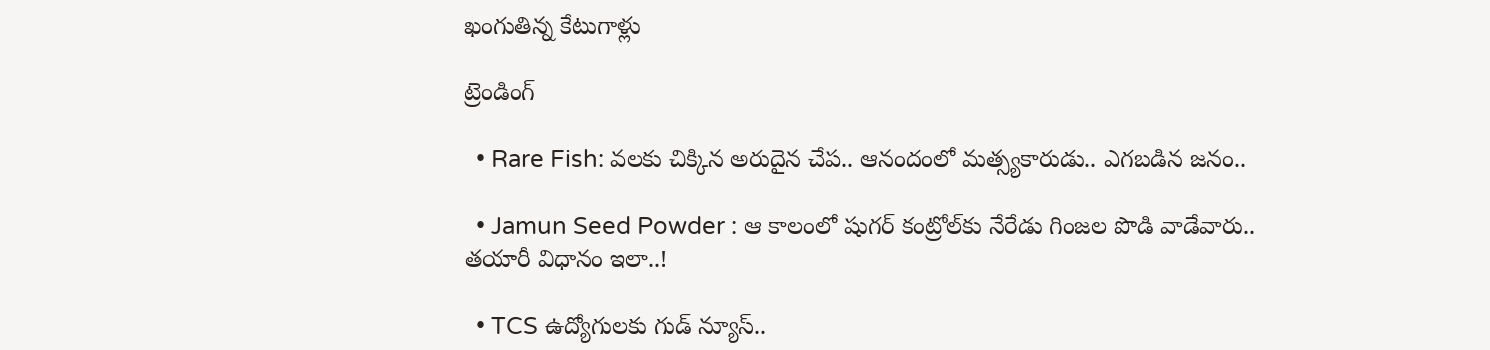ఖంగుతిన్న కేటుగాళ్లు

ట్రెండింగ్‌

  • Rare Fish: వలకు చిక్కిన అరుదైన చేప.. ఆనందంలో మత్స్యకారుడు.. ఎగబడిన జనం..

  • Jamun Seed Powder : ఆ కాలంలో షుగర్‌ కంట్రోల్‌కు నేరేడు గింజల పొడి వాడేవారు.. తయారీ విధానం ఇలా..!

  • TCS ఉద్యోగులకు గుడ్ న్యూస్..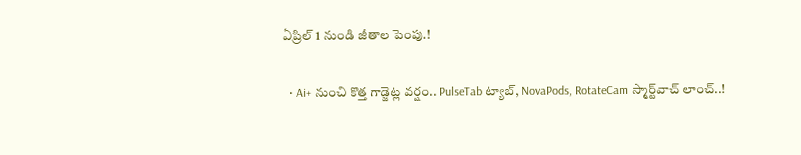ఏప్రిల్ 1 నుండి జీతాల పెంపు.!

  • Ai+ నుంచి కొత్త గాడ్జెట్ల వర్షం.. PulseTab ట్యాబ్, NovaPods, RotateCam స్మార్ట్‌వాచ్ లాంచ్..!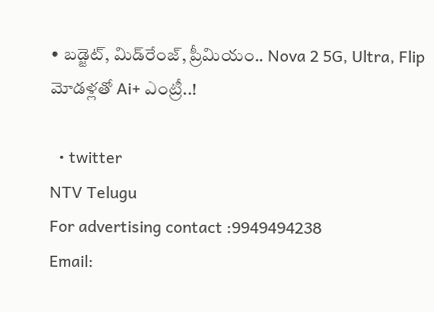• బడ్జెట్, మిడ్‌రేంజ్, ప్రీమియం.. Nova 2 5G, Ultra, Flip మోడళ్లతో Ai+ ఎంట్రీ..!

  • twitter
NTV Telugu
For advertising contact :9949494238
Email: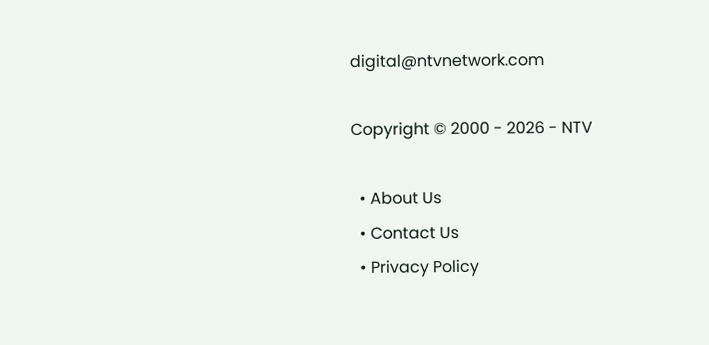digital@ntvnetwork.com

Copyright © 2000 - 2026 - NTV

  • About Us
  • Contact Us
  • Privacy Policy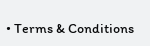• Terms & Conditions